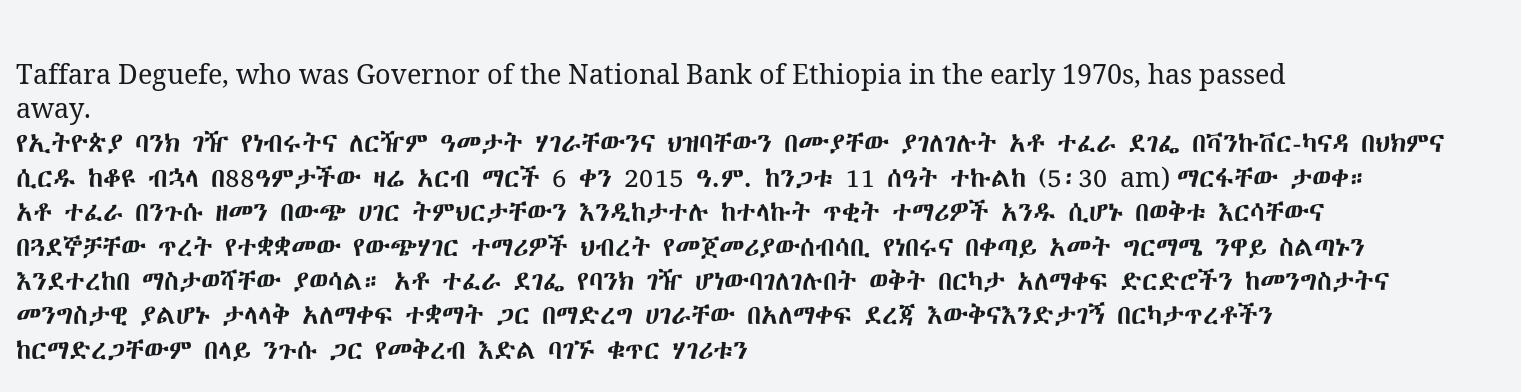Taffara Deguefe, who was Governor of the National Bank of Ethiopia in the early 1970s, has passed away.
የኢትዮጵያ ባንክ ገዥ የነብሩትና ለርዥም ዓመታት ሃገራቸውንና ህዝባቸውን በሙያቸው ያገለገሉት አቶ ተፈራ ደገፌ በቫንኩቨር-ካናዳ በህክምና ሲርዱ ከቆዩ ብኋላ በ88ዓምታችው ዛሬ አርብ ማርች 6 ቀን 2015 ዓ.ም. ከንጋቱ 11 ሰዓት ተኩልከ (5፡30 am) ማርፋቸው ታወቀ።
አቶ ተፈራ በንጉሱ ዘመን በውጭ ሀገር ትምህርታቸውን እንዲከታተሉ ከተላኩት ጥቂት ተማሪዎች አንዱ ሲሆኑ በወቅቱ እርሳቸውና በጓደኞቻቸው ጥረት የተቋቋመው የውጭሃገር ተማሪዎች ህብረት የመጀመሪያውሰብሳቢ የነበሩና በቀጣይ አመት ግርማሜ ንዋይ ስልጣኑን እንደተረከበ ማስታወሻቸው ያወሳል። አቶ ተፈራ ደገፌ የባንክ ገዥ ሆነውባገለገሉበት ወቅት በርካታ አለማቀፍ ድርድሮችን ከመንግስታትና መንግስታዊ ያልሆኑ ታላላቅ አለማቀፍ ተቋማት ጋር በማድረግ ሀገራቸው በአለማቀፍ ደረጃ እውቅናእንድታገኝ በርካታጥረቶችን ከርማድረጋቸውም በላይ ንጉሱ ጋር የመቅረብ እድል ባገኙ ቁጥር ሃገሪቱን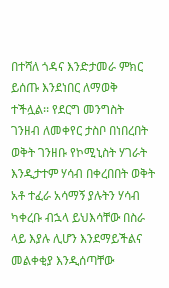በተሻለ ጎዳና እንድታመራ ምክር ይሰጡ እንደነበር ለማወቅ ተችሏል፡፡ የደርግ መንግስት ገንዘብ ለመቀየር ታስቦ በነበረበት ወቅት ገንዘቡ የኮሚኒስት ሃገራት እንዲታተም ሃሳብ በቀረበበት ወቅት አቶ ተፈራ አሳማኝ ያሉትን ሃሳብ ካቀረቡ ብኋላ ይህእሳቸው በስራ ላይ እያሉ ሊሆን እንደማይችልና መልቀቂያ እንዲሰጣቸው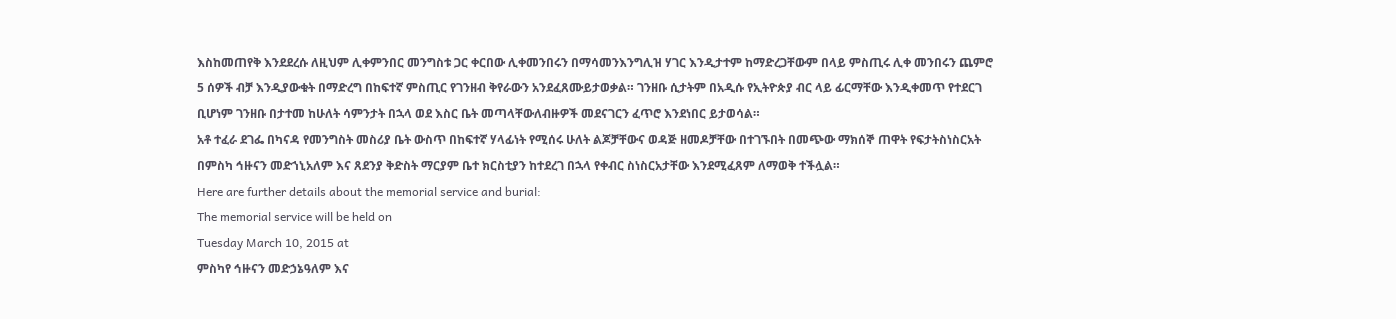እስከመጠየቅ እንደደረሱ ለዚህም ሊቀምንበር መንግስቱ ጋር ቀርበው ሊቀመንበሩን በማሳመንእንግሊዝ ሃገር እንዲታተም ከማድረጋቸውም በላይ ምስጢሩ ሊቀ መንበሩን ጨምሮ 5 ሰዎች ብቻ እንዲያውቁት በማድረግ በከፍተኛ ምስጢር የገንዘብ ቅየራውን አንደፈጸሙይታወቃል። ገንዘቡ ሲታትም በአዲሱ የኢትዮጵያ ብር ላይ ፊርማቸው እንዲቀመጥ የተደርገ ቢሆነም ገንዘቡ በታተመ ከሁለት ሳምንታት በኋላ ወደ እስር ቤት መጣላቸውለብዙዎች መደናገርን ፈጥሮ እንደነበር ይታወሳል።
አቶ ተፈራ ደገፌ በካናዳ የመንግስት መስሪያ ቤት ውስጥ በከፍተኛ ሃላፊነት የሚሰሩ ሁለት ልጆቻቸውና ወዳጅ ዘመዶቻቸው በተገኙበት በመጭው ማክሰኞ ጠዋት የፍታትስነስርአት በምስካ ኅዙናን መድኀኒአለም እና ጸደንያ ቅድስት ማርያም ቤተ ክርስቲያን ከተደረገ በኋላ የቀብር ስነስርአታቸው እንደሚፈጸም ለማወቅ ተችሏል።
Here are further details about the memorial service and burial:
The memorial service will be held on
Tuesday March 10, 2015 at
ምስካየ ኅዙናን መድኃኔዓለም እና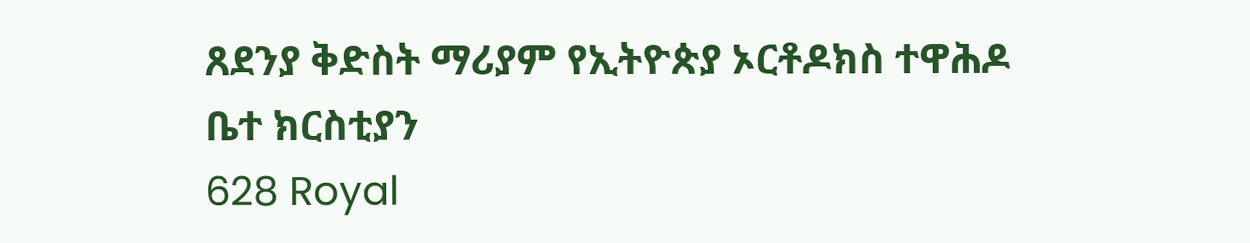ጸደንያ ቅድስት ማሪያም የኢትዮጵያ ኦርቶዶክስ ተዋሕዶ ቤተ ክርስቲያን
628 Royal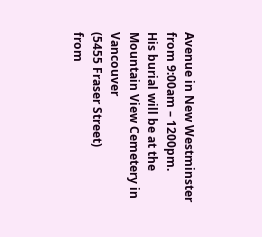Avenue in New Westminster
from 9:00am – 1200pm.
His burial will be at the
Mountain View Cemetery in Vancouver
(5455 Fraser Street)
from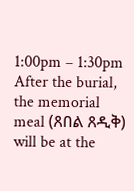1:00pm – 1:30pm
After the burial, the memorial meal (ጸበል ጸዲቅ) will be at the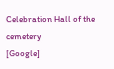Celebration Hall of the cemetery
[Google]